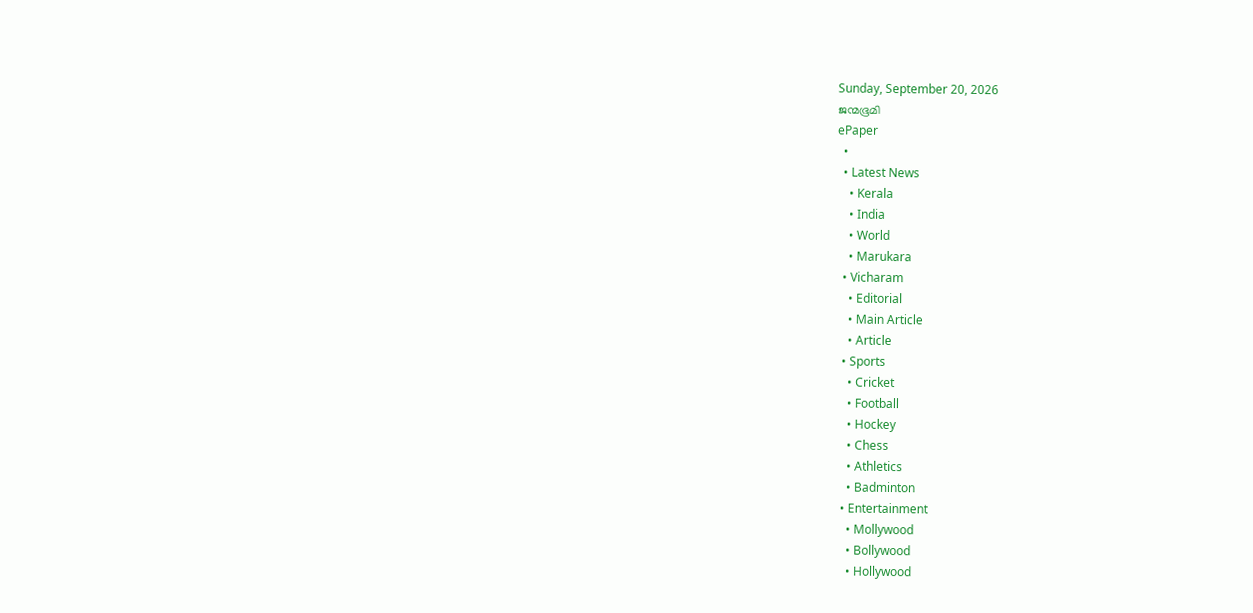Sunday, September 20, 2026
ജന്മഭൂമി
ePaper
  •
  • Latest News
    • Kerala
    • India
    • World
    • Marukara
  • Vicharam
    • Editorial
    • Main Article
    • Article
  • Sports
    • Cricket
    • Football
    • Hockey
    • Chess
    • Athletics
    • Badminton
  • Entertainment
    • Mollywood
    • Bollywood
    • Hollywood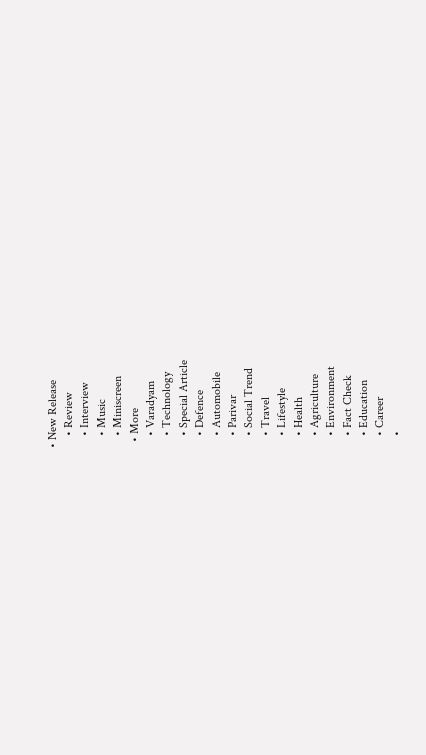• New Release
    • Review
    • Interview
    • Music
    • Miniscreen
  • More
    • Varadyam
    • Technology
    • Special Article
    • Defence
    • Automobile
    • Parivar
    • Social Trend
    • Travel
    • Lifestyle
    • Health
    • Agriculture
    • Environment
    • Fact Check
    • Education
    • Career
    •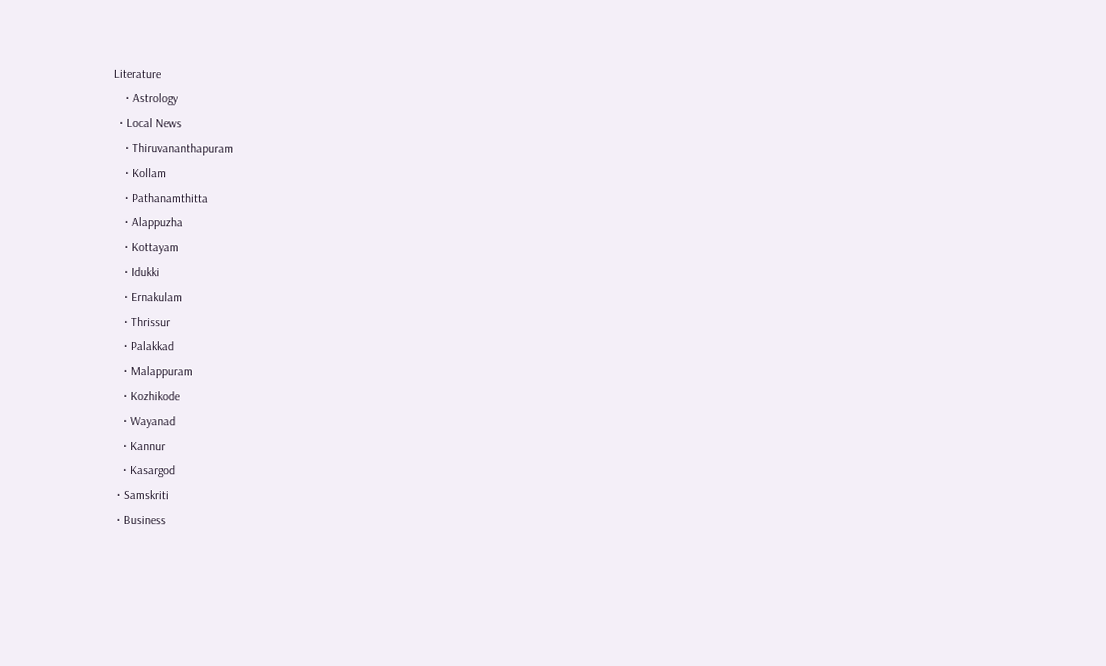Literature
    • Astrology
  • Local News
    • Thiruvananthapuram
    • Kollam
    • Pathanamthitta
    • Alappuzha
    • Kottayam
    • Idukki
    • Ernakulam
    • Thrissur
    • Palakkad
    • Malappuram
    • Kozhikode
    • Wayanad
    • Kannur
    • Kasargod
  • Samskriti
  • Business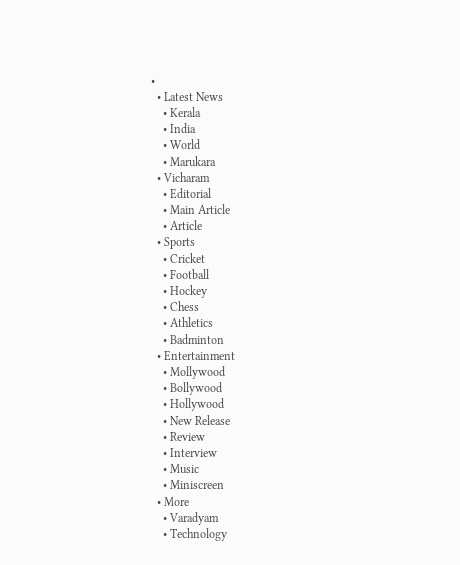•
  • Latest News
    • Kerala
    • India
    • World
    • Marukara
  • Vicharam
    • Editorial
    • Main Article
    • Article
  • Sports
    • Cricket
    • Football
    • Hockey
    • Chess
    • Athletics
    • Badminton
  • Entertainment
    • Mollywood
    • Bollywood
    • Hollywood
    • New Release
    • Review
    • Interview
    • Music
    • Miniscreen
  • More
    • Varadyam
    • Technology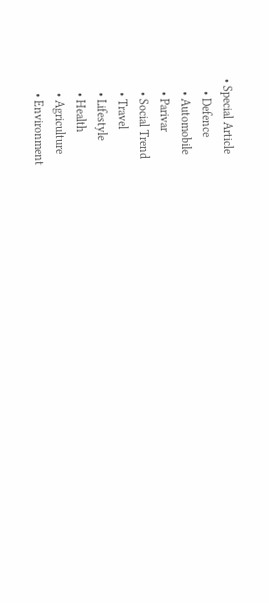• Special Article
    • Defence
    • Automobile
    • Parivar
    • Social Trend
    • Travel
    • Lifestyle
    • Health
    • Agriculture
    • Environment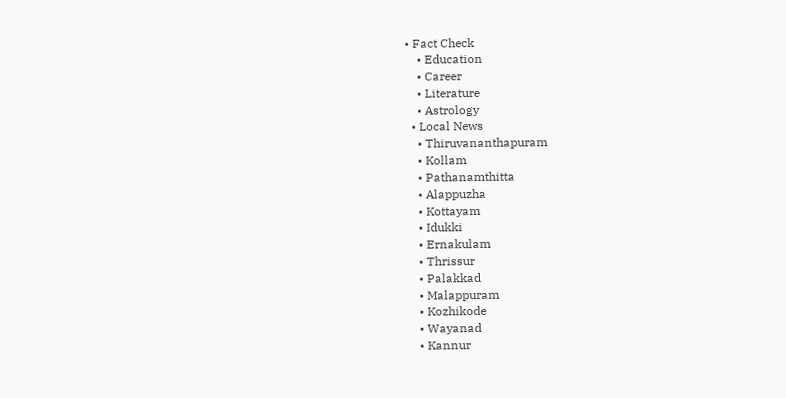• Fact Check
    • Education
    • Career
    • Literature
    • Astrology
  • Local News
    • Thiruvananthapuram
    • Kollam
    • Pathanamthitta
    • Alappuzha
    • Kottayam
    • Idukki
    • Ernakulam
    • Thrissur
    • Palakkad
    • Malappuram
    • Kozhikode
    • Wayanad
    • Kannur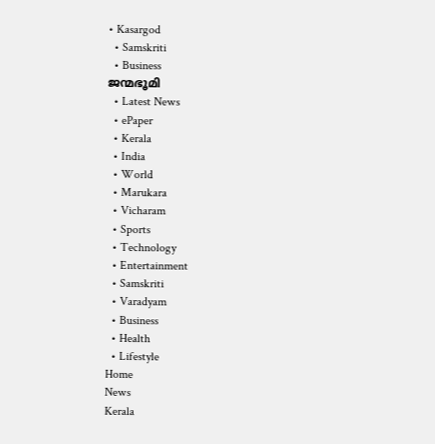• Kasargod
  • Samskriti
  • Business
ജന്മഭൂമി
  • Latest News
  • ePaper
  • Kerala
  • India
  • World
  • Marukara
  • Vicharam
  • Sports
  • Technology
  • Entertainment
  • Samskriti
  • Varadyam
  • Business
  • Health
  • Lifestyle
Home
News
Kerala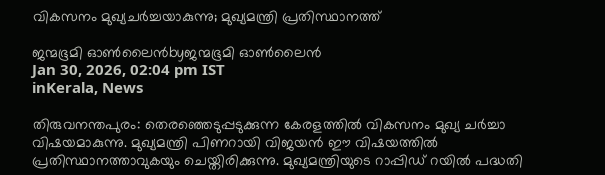വികസനം മുഖ്യചർച്ചയാകുന്നു; മുഖ്യമന്ത്രി പ്രതിസ്ഥാനത്ത്

ജന്മഭൂമി ഓണ്‍ലൈന്‍byജന്മഭൂമി ഓണ്‍ലൈന്‍
Jan 30, 2026, 02:04 pm IST
inKerala, News

തിരുവനന്തപുരം: തെരഞ്ഞെടുപ്പടുക്കുന്ന കേരളത്തിൽ വികസനം മുഖ്യ ചർച്ചാ വിഷയമാകുന്നു. മുഖ്യമന്ത്രി പിണറായി വിജയൻ ഈ വിഷയത്തിൽ പ്രതിസ്ഥാനത്താവുകയും ചെയ്തിരിക്കുന്നു. മുഖ്യമന്ത്രിയുടെ റാപ്പിഡ് റയിൽ പദ്ധതി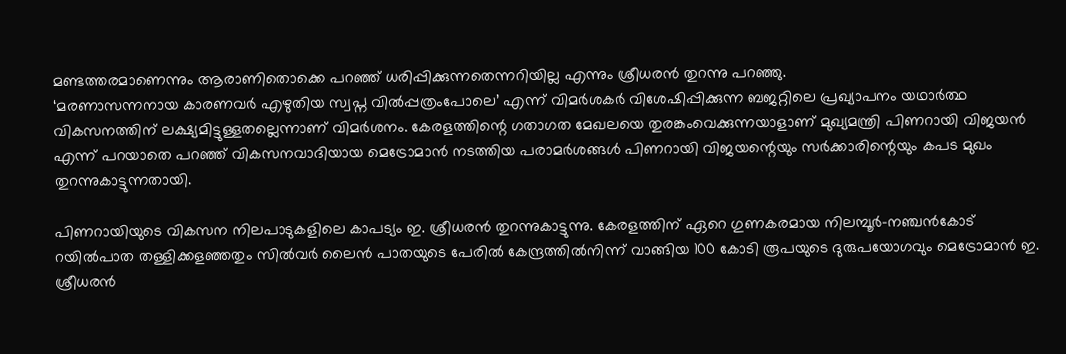മണ്ടത്തരമാണെന്നും ആരാണിതൊക്കെ പറഞ്ഞ് ധരിപ്പിക്കുന്നതെന്നറിയില്ല എന്നും ശ്രീധരൻ തുറന്നു പറഞ്ഞു.
‘മരണാസന്നനായ കാരണവർ എഴുതിയ സ്വപ്ന വിൽപ്പത്രംപോലെ’ എന്ന് വിമർശകർ വിശേഷിപ്പിക്കുന്ന ബജറ്റിലെ പ്രഖ്യാപനം യഥാർത്ഥ വികസനത്തിന് ലക്ഷ്യമിട്ടുള്ളതല്ലെന്നാണ് വിമർശനം. കേരളത്തിന്റെ ഗതാഗത മേഖലയെ തുരങ്കംവെക്കുന്നയാളാണ് മുഖ്യമന്ത്രി പിണറായി വിജയൻ എന്ന് പറയാതെ പറഞ്ഞ് വികസനവാദിയായ മെട്രോമാൻ നടത്തിയ പരാമർശങ്ങൾ പിണറായി വിജയന്റെയും സർക്കാരിന്റെയും കപട മുഖം തുറന്നുകാട്ടുന്നതായി.

പിണറായിയുടെ വികസന നിലപാടുകളിലെ കാപട്യം ഇ. ശ്രീധരൻ തുറന്നുകാട്ടുന്നു. കേരളത്തിന് ഏറെ ഗുണകരമായ നിലമ്പൂർ-നഞ്ചൻകോട് റയിൽപാത തള്ളിക്കളഞ്ഞതും സിൽവർ ലൈൻ പാതയുടെ പേരിൽ കേന്ദ്രത്തിൽനിന്ന് വാങ്ങിയ 100 കോടി രൂപയുടെ ദുരുപയോഗവും മെട്രോമാൻ ഇ. ശ്രീധരൻ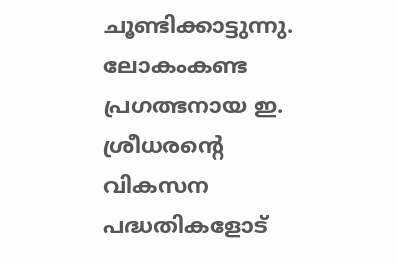ചൂണ്ടിക്കാട്ടുന്നു.
ലോകംകണ്ട പ്രഗത്ഭനായ ഇ. ശ്രീധരന്റെ വികസന പദ്ധതികളോട്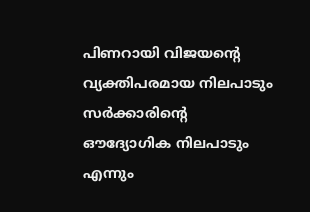പിണറായി വിജയന്റെ വ്യക്തിപരമായ നിലപാടും സർക്കാരിന്റെ ഔദ്യോഗിക നിലപാടും എന്നും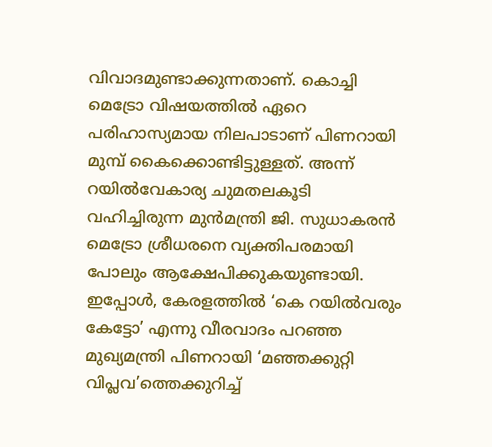വിവാദമുണ്ടാക്കുന്നതാണ്. കൊച്ചി മെട്രോ വിഷയത്തിൽ ഏറെ പരിഹാസ്യമായ നിലപാടാണ് പിണറായി മുമ്പ് കൈക്കൊണ്ടിട്ടുള്ളത്. അന്ന് റയിൽവേകാര്യ ചുമതലകൂടി വഹിച്ചിരുന്ന മുൻമന്ത്രി ജി. സുധാകരൻ മെട്രോ ശ്രീധരനെ വ്യക്തിപരമായി പോലും ആക്ഷേപിക്കുകയുണ്ടായി.
ഇപ്പോൾ, കേരളത്തിൽ ‘കെ റയിൽവരും കേട്ടോ’ എന്നു വീരവാദം പറഞ്ഞ മുഖ്യമന്ത്രി പിണറായി ‘മഞ്ഞക്കുറ്റി വിപ്ലവ’ത്തെക്കുറിച്ച്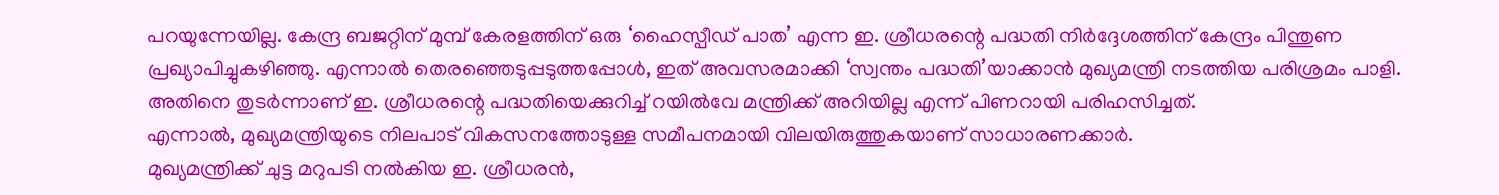പറയുന്നേയില്ല. കേന്ദ്ര ബജറ്റിന് മുമ്പ് കേരളത്തിന് ഒരു ‘ഹൈസ്പീഡ് പാത’ എന്ന ഇ. ശ്രീധരന്റെ പദ്ധതി നിർദ്ദേശത്തിന് കേന്ദ്രം പിന്തുണ പ്രഖ്യാപിച്ചുകഴിഞ്ഞു. എന്നാൽ തെരഞ്ഞെടുപ്പടുത്തപ്പോൾ, ഇത് അവസരമാക്കി ‘സ്വന്തം പദ്ധതി’യാക്കാൻ മുഖ്യമന്ത്രി നടത്തിയ പരിശ്രമം പാളി. അതിനെ തുടർന്നാണ് ഇ. ശ്രീധരന്റെ പദ്ധതിയെക്കുറിച്ച് റയിൽവേ മന്ത്രിക്ക് അറിയില്ല എന്ന് പിണറായി പരിഹസിച്ചത്.
എന്നാൽ, മുഖ്യമന്ത്രിയുടെ നിലപാട് വികസനത്തോടുള്ള സമീപനമായി വിലയിരുത്തുകയാണ് സാധാരണക്കാർ.
മുഖ്യമന്ത്രിക്ക് ചുട്ട മറുപടി നൽകിയ ഇ. ശ്രീധരൻ,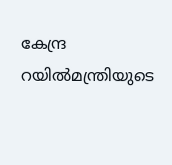കേന്ദ്ര റയിൽമന്ത്രിയുടെ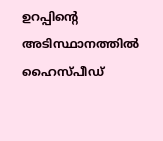ഉറപ്പിന്റെ അടിസ്ഥാനത്തിൽ ഹൈസ്പീഡ്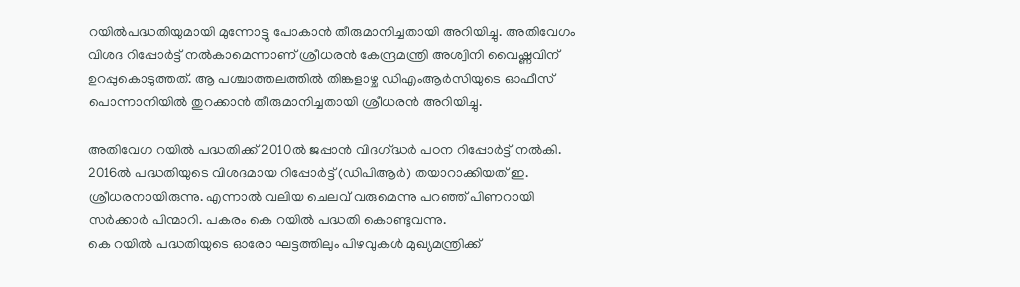റയിൽപദ്ധതിയുമായി മുന്നോട്ടു പോകാൻ തീരുമാനിച്ചതായി അറിയിച്ചു. അതിവേഗം വിശദ റിപ്പോർട്ട് നൽകാമെന്നാണ് ശ്രീധരൻ കേന്ദ്രമന്ത്രി അശ്വിനി വൈഷ്ണവിന് ഉറപ്പുകൊടുത്തത്. ആ പശ്ചാത്തലത്തിൽ തിങ്കളാഴ്ച ഡിഎംആർസിയുടെ ഓഫീസ് പൊന്നാനിയിൽ തുറക്കാൻ തീരുമാനിച്ചതായി ശ്രീധരൻ അറിയിച്ചു.

അതിവേഗ റയിൽ പദ്ധതിക്ക് 2010ൽ ജപ്പാൻ വിദഗ്‌ദ്ധർ പഠന റിപ്പോർട്ട് നൽകി. 2016ൽ പദ്ധതിയുടെ വിശദമായ റിപ്പോർട്ട് (ഡിപിആർ) തയാറാക്കിയത് ഇ. ശ്രീധരനായിരുന്നു. എന്നാൽ വലിയ ചെലവ് വരുമെന്നു പറഞ്ഞ് പിണറായി സർക്കാർ പിന്മാറി. പകരം കെ റയിൽ പദ്ധതി കൊണ്ടുവന്നു.
കെ റയിൽ പദ്ധതിയുടെ ഓരോ ഘട്ടത്തിലും പിഴവുകൾ മുഖ്യമന്ത്രിക്ക്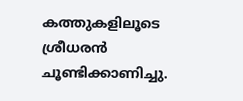കത്തുകളിലൂടെ ശ്രീധരൻ ചൂണ്ടിക്കാണിച്ചു.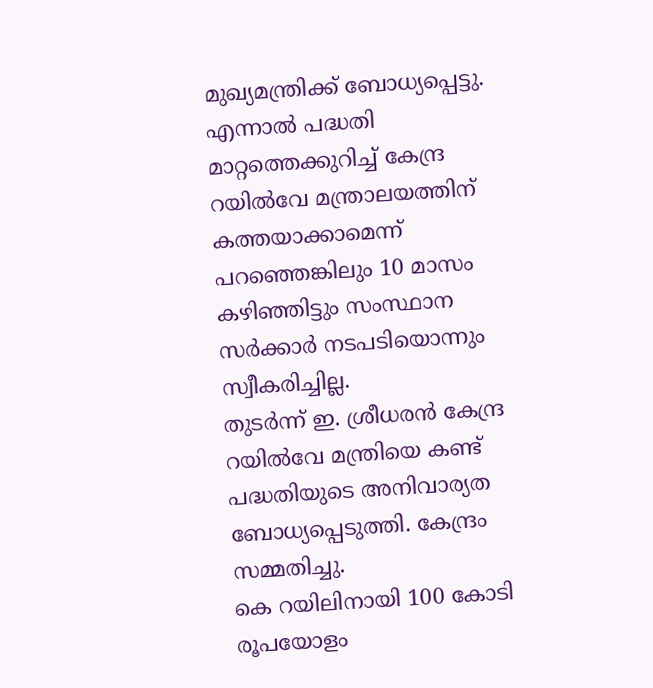മുഖ്യമന്ത്രിക്ക് ബോധ്യപ്പെട്ടു. എന്നാൽ പദ്ധതി മാറ്റത്തെക്കുറിച്ച് കേന്ദ്ര റയിൽവേ മന്ത്രാലയത്തിന് കത്തയാക്കാമെന്ന് പറഞ്ഞെങ്കിലും 10 മാസം കഴിഞ്ഞിട്ടും സംസ്ഥാന സർക്കാർ നടപടിയൊന്നും സ്വീകരിച്ചില്ല.
തുടർന്ന് ഇ. ശ്രീധരൻ കേന്ദ്ര റയിൽവേ മന്ത്രിയെ കണ്ട് പദ്ധതിയുടെ അനിവാര്യത ബോധ്യപ്പെടുത്തി. കേന്ദ്രം സമ്മതിച്ചു.
കെ റയിലിനായി 100 കോടി രൂപയോളം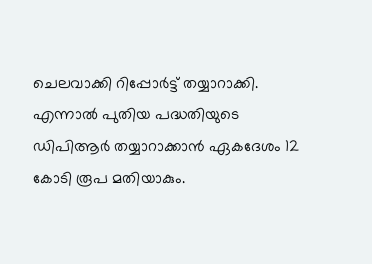ചെലവാക്കി റിപ്പോർട്ട് തയ്യാറാക്കി. എന്നാൽ പുതിയ പദ്ധതിയുടെ ഡിപിആർ തയ്യാറാക്കാൻ ഏകദേശം 12 കോടി രൂപ മതിയാകും.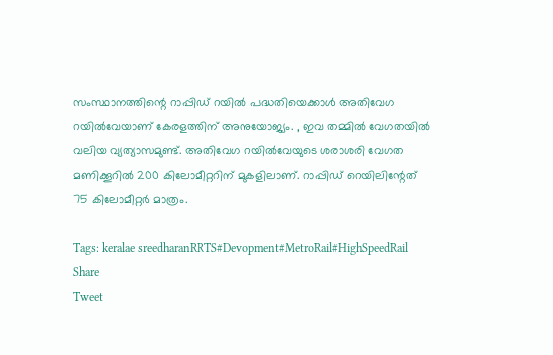സംസ്ഥാനത്തിന്റെ റാപ്പിഡ് റയിൽ പദ്ധതിയെക്കാൾ അതിവേഗ റയിൽവേയാണ് കേരളത്തിന് അനുയോജ്യം. , ഇവ തമ്മിൽ വേഗതയിൽ വലിയ വ്യത്യാസമുണ്ട്. അതിവേഗ റയിൽവേയുടെ ശരാശരി വേഗത മണിക്കൂറിൽ 200 കിലോമീറ്ററിന് മുകളിലാണ്. റാപ്പിഡ് റെയിലിന്റേത് 75 കിലോമീറ്റർ മാത്രം.

Tags: keralae sreedharanRRTS#Devopment#MetroRail#HighSpeedRail
Share
Tweet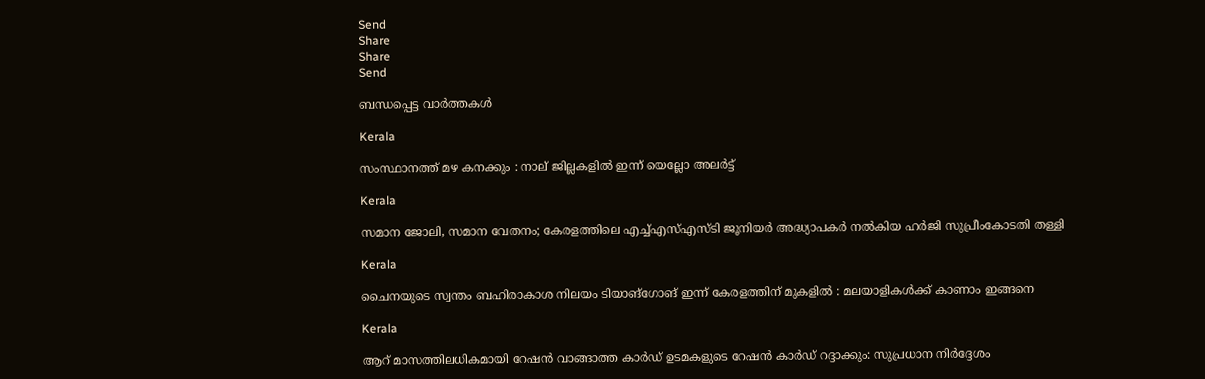Send
Share
Share
Send

ബന്ധപ്പെട്ട വാര്‍ത്തകള്‍

Kerala

സംസ്ഥാനത്ത് മഴ കനക്കും : നാല് ജില്ലകളില്‍ ഇന്ന് യെല്ലോ അലര്‍ട്ട്

Kerala

സമാന ജോലി, സമാന വേതനം; കേരളത്തിലെ എച്ച്എസ്എസ്ടി ജൂനിയര്‍ അദ്ധ്യാപകര്‍ നല്‍കിയ ഹര്‍ജി സുപ്രീംകോടതി തള്ളി

Kerala

ചൈനയുടെ സ്വന്തം ബഹിരാകാശ നിലയം ടിയാങ്ഗോങ് ഇന്ന് കേരളത്തിന് മുകളിൽ : മലയാളികൾക്ക് കാണാം ഇങ്ങനെ

Kerala

ആറ് മാസത്തിലധികമായി റേഷന്‍ വാങ്ങാത്ത കാര്‍ഡ് ഉടമകളുടെ റേഷൻ കാർഡ് റദ്ദാക്കും: സുപ്രധാന നിർദ്ദേശം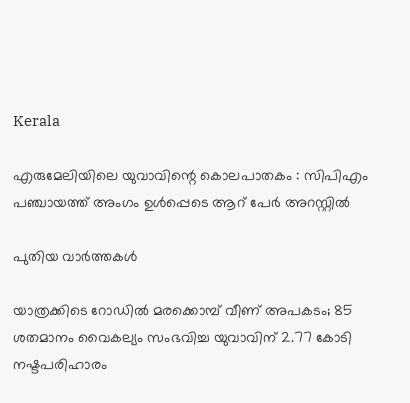Kerala

എരുമേലിയിലെ യുവാവിന്റെ കൊലപാതകം : സിപിഎം പഞ്ചായത്ത് അംഗം ഉള്‍പ്പെടെ ആറ് പേര്‍ അറസ്റ്റില്‍

പുതിയ വാര്‍ത്തകള്‍

യാത്രക്കിടെ റോഡിൽ മരക്കൊമ്പ് വീണ് അപകടം; 85 ശതമാനം വൈകല്യം സംഭവിച്ച യുവാവിന് 2.77 കോടി നഷ്ടപരിഹാരം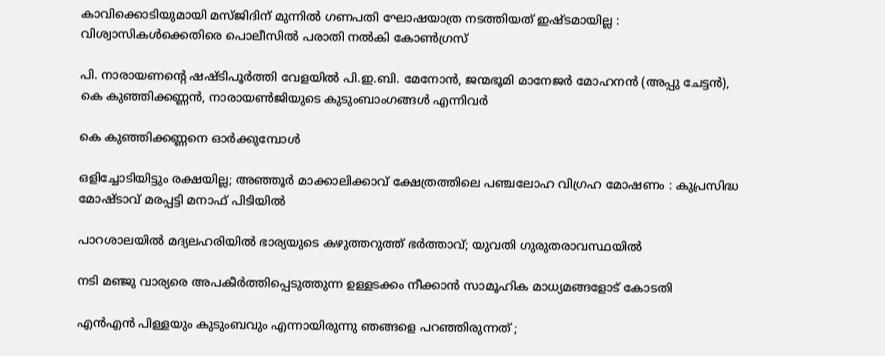കാവിക്കൊടിയുമായി മസ്ജിദിന് മുന്നിൽ ഗണപതി ഘോഷയാത്ര നടത്തിയത് ഇഷ്ടമായില്ല : വിശ്വാസികൾക്കെതിരെ പൊലീസിൽ പരാതി നൽകി കോൺഗ്രസ്

പി. നാരായണന്റെ ഷഷ്ടിപൂര്‍ത്തി വേളയില്‍ പി.ഇ.ബി. മേനോന്‍, ജന്മഭൂമി മാനേജര്‍ മോഹനന്‍ (അപ്പു ചേട്ടന്‍), കെ കുഞ്ഞിക്കണ്ണന്‍, നാരായണ്‍ജിയുടെ കുടുംബാംഗങ്ങള്‍ എന്നിവര്‍

കെ കുഞ്ഞിക്കണ്ണനെ ഓര്‍ക്കുമ്പോള്‍

ഒളിച്ചോടിയിട്ടും രക്ഷയില്ല; അഞ്ഞൂർ മാക്കാലിക്കാവ് ക്ഷേത്രത്തിലെ പഞ്ചലോഹ വിഗ്രഹ മോഷണം : കുപ്രസിദ്ധ മോഷ്ടാവ് മരപ്പട്ടി മനാഫ് പിടിയിൽ

പാറശാലയിൽ മദ്യലഹരിയിൽ ഭാര്യയുടെ കഴുത്തറുത്ത് ഭർത്താവ്; യുവതി ഗുരുതരാവസ്ഥയിൽ

നടി മഞ്ജു വാര്യരെ അപകീർത്തിപ്പെടുത്തുന്ന ഉള്ളടക്കം നീക്കാൻ സാമൂഹിക മാധ്യമങ്ങളോട് കോടതി

എന്‍എന്‍ പിള്ളയും കുടുംബവും എന്നായിരുന്നു ഞങ്ങളെ പറഞ്ഞിരുന്നത് ;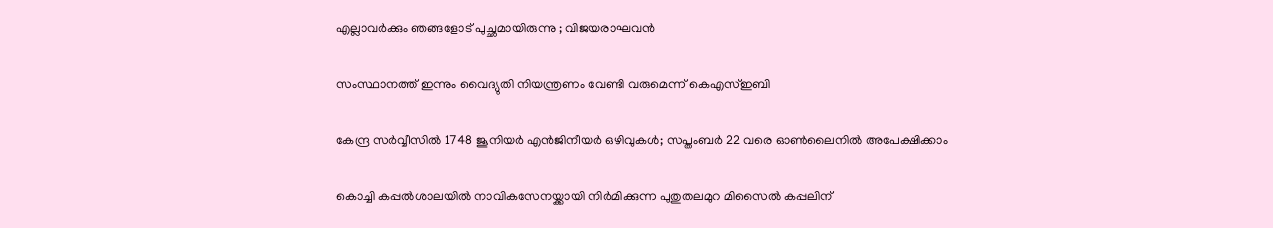എല്ലാവര്‍ക്കും ഞങ്ങളോട് പുച്ഛമായിരുന്നു ; വിജയരാഘവന്‍

സംസ്ഥാനത്ത് ഇന്നും വൈദ്യുതി നിയന്ത്രണം വേണ്ടി വരുമെന്ന് കെഎസ്ഇബി

കേന്ദ്ര സര്‍വ്വീസില്‍ 1748 ജൂനിയര്‍ എന്‍ജിനീയര്‍ ഒഴിവുകള്‍; സപ്തംബര്‍ 22 വരെ ഓണ്‍ലൈനില്‍ അപേക്ഷിക്കാം

കൊച്ചി കപ്പല്‍ശാലയില്‍ നാവികസേനയ്ക്കായി നിര്‍മിക്കുന്ന പുതുതലമുറ മിസൈല്‍ കപ്പലിന്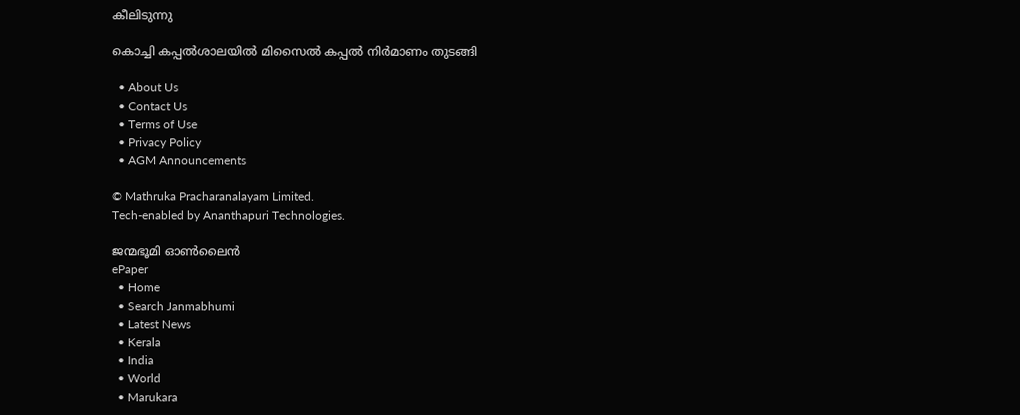കീലിടുന്നു

കൊച്ചി കപ്പല്‍ശാലയില്‍ മിസൈല്‍ കപ്പല്‍ നിര്‍മാണം തുടങ്ങി

  • About Us
  • Contact Us
  • Terms of Use
  • Privacy Policy
  • AGM Announcements

© Mathruka Pracharanalayam Limited.
Tech-enabled by Ananthapuri Technologies.

ജന്മഭൂമി ഓണ്‍ലൈന്‍
ePaper
  • Home
  • Search Janmabhumi
  • Latest News
  • Kerala
  • India
  • World
  • Marukara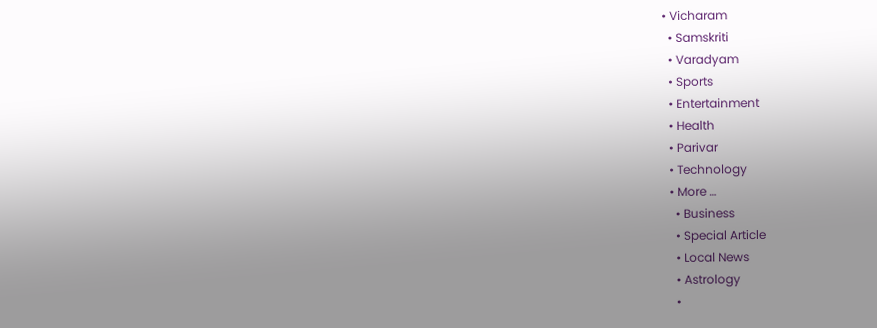• Vicharam
  • Samskriti
  • Varadyam
  • Sports
  • Entertainment
  • Health
  • Parivar
  • Technology
  • More …
    • Business
    • Special Article
    • Local News
    • Astrology
    •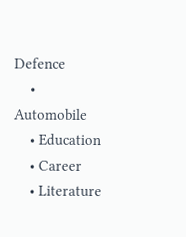Defence
    • Automobile
    • Education
    • Career
    • Literature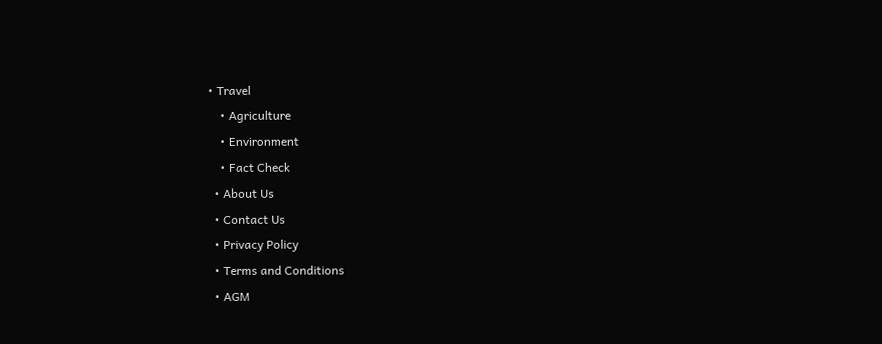• Travel
    • Agriculture
    • Environment
    • Fact Check
  • About Us
  • Contact Us
  • Privacy Policy
  • Terms and Conditions
  • AGM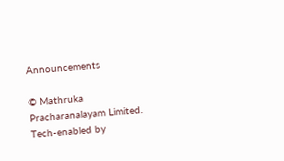Announcements

© Mathruka Pracharanalayam Limited.
Tech-enabled by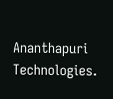Ananthapuri Technologies.